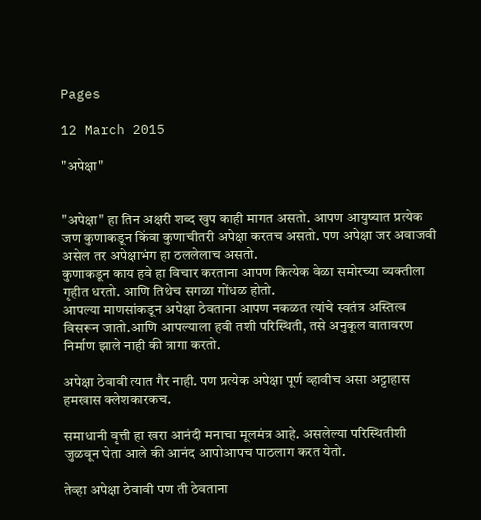Pages

12 March 2015

"अपेक्षा"


"अपेक्षा" हा तिन अक्षरी शब्द खुप काही मागत असतो. आपण आयुष्यात प्रत्येक जण कुणाकडून किंवा कुणाचीतरी अपेक्षा करतच असतो. पण अपेक्षा जर अवाजवी असेल तर अपेक्षाभंग हा ठललेलाच असतो.
कुणाकडून काय हवे हा विचार करताना आपण कित्येक वेळा समोरच्या व्यक्तीला गृहीत धरतो. आणि तिथेच सगळा गोंधळ होतो.
आपल्या माणसांकडून अपेक्षा ठेवताना आपण नकळत त्यांचे स्वतंत्र अस्तित्व विसरून जातो.आणि आपल्याला हवी तशी परिस्थिती, तसे अनुकूल वातावरण निर्माण झाले नाही की त्रागा करतो.

अपेक्षा ठेवावी त्यात गैर नाही. पण प्रत्येक अपेक्षा पूर्ण व्हावीच असा अट्टाहास हमखास क्लेशकारकच.

समाधानी वृत्ती हा खरा आनंदी मनाचा मूलमंत्र आहे. असलेल्या परिस्थितीशी जुळवून घेता आले की आनंद आपोआपच पाठलाग करत येतो.

तेव्हा अपेक्षा ठेवावी पण ती ठेवताना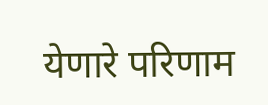येणारे परिणाम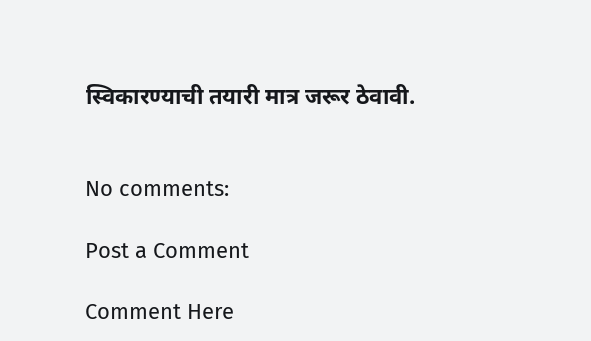स्विकारण्याची तयारी मात्र जरूर ठेवावी.


No comments:

Post a Comment

Comment Here